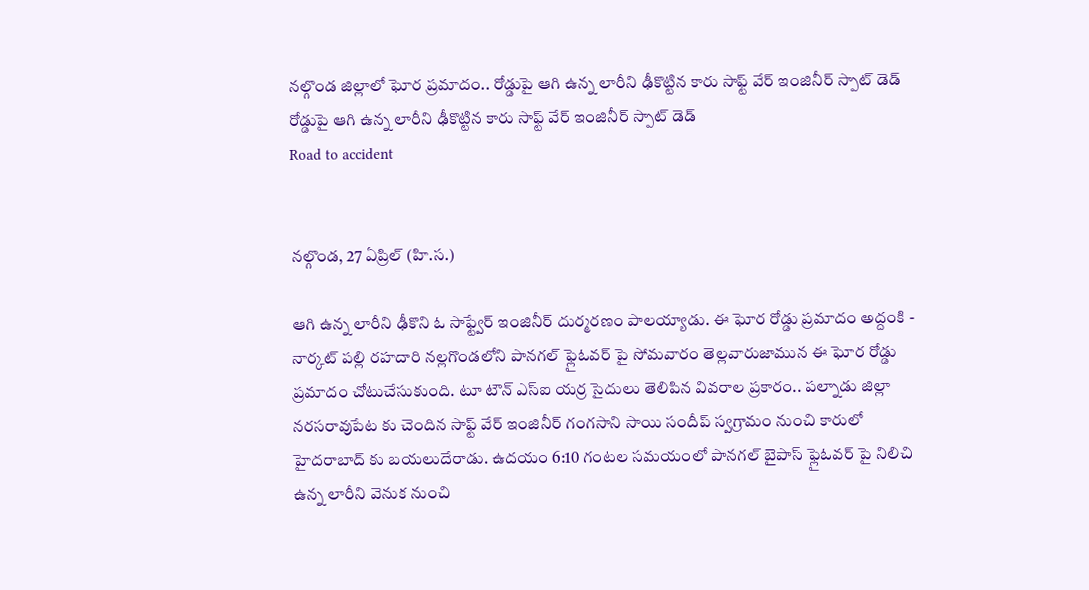నల్గొండ జిల్లాలో ఘోర ప్రమాదం.. రోడ్డుపై ఆగి ఉన్న లారీని ఢీకొట్టిన కారు సాఫ్ట్ వేర్ ఇంజినీర్ స్పాట్ డెడ్
రోడ్డుపై ఆగి ఉన్న లారీని ఢీకొట్టిన కారు సాఫ్ట్ వేర్ ఇంజినీర్ స్పాట్ డెడ్
Road to accident


నల్గొండ, 27 ఏప్రిల్ (హి.స.)

ఆగి ఉన్న లారీని ఢీకొని ఓ సాఫ్ట్వేర్ ఇంజినీర్ దుర్మరణం పాలయ్యాడు. ఈ ఘోర రోడ్డు ప్రమాదం అద్దంకి - నార్కట్ పల్లి రహదారి నల్లగొండలోని పానగల్ ఫ్లైఓవర్ పై సోమవారం తెల్లవారుజామున ఈ ఘోర రోడ్డు ప్రమాదం చోటుచేసుకుంది. టూ టౌన్ ఎస్ఐ యర్ర సైదులు తెలిపిన వివరాల ప్రకారం.. పల్నాడు జిల్లా నరసరావుపేట కు చెందిన సాఫ్ట్ వేర్ ఇంజినీర్ గంగసాని సాయి సందీప్ స్వగ్రామం నుంచి కారులో హైదరాబాద్ కు బయలుదేరాడు. ఉదయం 6:10 గంటల సమయంలో పానగల్ బైపాస్ ఫ్లైఓవర్ పై నిలిచి ఉన్న లారీని వెనుక నుంచి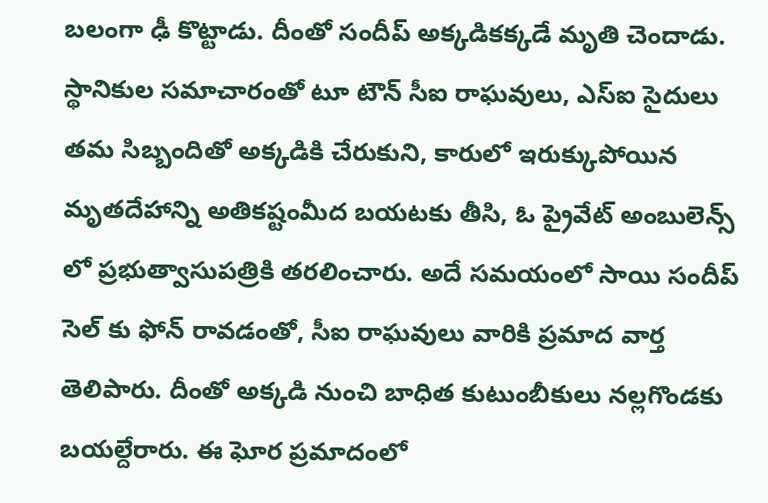బలంగా ఢీ కొట్టాడు. దీంతో సందీప్ అక్కడికక్కడే మృతి చెందాడు. స్థానికుల సమాచారంతో టూ టౌన్ సీఐ రాఘవులు, ఎస్ఐ సైదులు తమ సిబ్బందితో అక్కడికి చేరుకుని, కారులో ఇరుక్కుపోయిన మృతదేహాన్ని అతికష్టంమీద బయటకు తీసి, ఓ ప్రైవేట్ అంబులెన్స్ లో ప్రభుత్వాసుపత్రికి తరలించారు. అదే సమయంలో సాయి సందీప్ సెల్ కు ఫోన్ రావడంతో, సీఐ రాఘవులు వారికి ప్రమాద వార్త తెలిపారు. దీంతో అక్కడి నుంచి బాధిత కుటుంబీకులు నల్లగొండకు బయల్దేరారు. ఈ ఘోర ప్రమాదంలో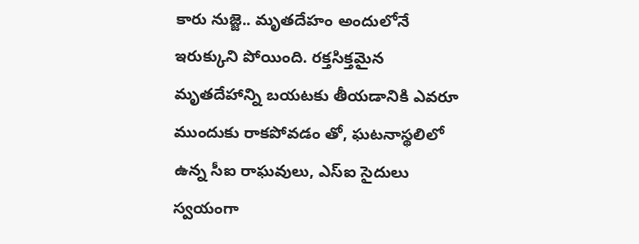కారు నుజ్జె.. మృతదేహం అందులోనే ఇరుక్కుని పోయింది. రక్తసిక్తమైన మృతదేహాన్ని బయటకు తీయడానికి ఎవరూ ముందుకు రాకపోవడం తో, ఘటనాస్థలిలో ఉన్న సీఐ రాఘవులు, ఎస్ఐ సైదులు స్వయంగా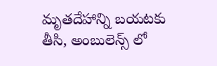మృతదేహాన్ని బయటకు తీసి, అంబులెన్స్ లో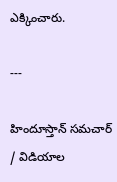ఎక్కించారు.

---

హిందూస్తాన్ సమచార్ / విడియాల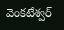వెంకటేశ్వర్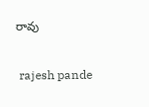రావు


 rajesh pande